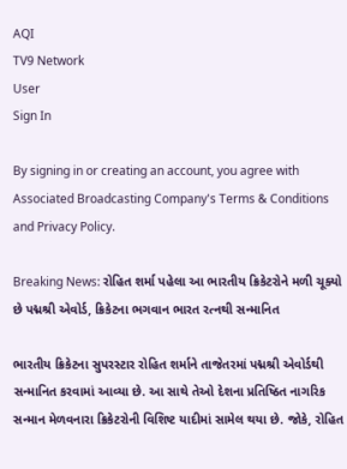AQI
TV9 Network
User
Sign In

By signing in or creating an account, you agree with Associated Broadcasting Company's Terms & Conditions and Privacy Policy.

Breaking News: રોહિત શર્મા પહેલા આ ભારતીય ક્રિકેટરોને મળી ચૂક્યો છે પદ્મશ્રી એવોર્ડ, ક્રિકેટના ભગવાન ભારત રત્નથી સન્માનિત

ભારતીય ક્રિકેટના સુપરસ્ટાર રોહિત શર્માને તાજેતરમાં પદ્મશ્રી એવોર્ડથી સન્માનિત કરવામાં આવ્યા છે. આ સાથે તેઓ દેશના પ્રતિષ્ઠિત નાગરિક સન્માન મેળવનારા ક્રિકેટરોની વિશિષ્ટ યાદીમાં સામેલ થયા છે. જોકે, રોહિત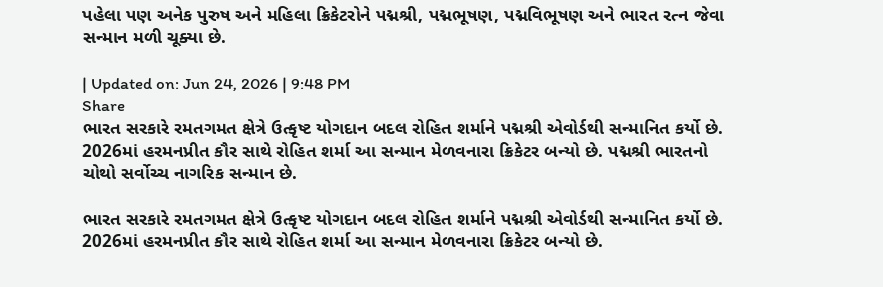પહેલા પણ અનેક પુરુષ અને મહિલા ક્રિકેટરોને પદ્મશ્રી, પદ્મભૂષણ, પદ્મવિભૂષણ અને ભારત રત્ન જેવા સન્માન મળી ચૂક્યા છે.

| Updated on: Jun 24, 2026 | 9:48 PM
Share
ભારત સરકારે રમતગમત ક્ષેત્રે ઉત્કૃષ્ટ યોગદાન બદલ રોહિત શર્માને પદ્મશ્રી એવોર્ડથી સન્માનિત કર્યો છે. 2026માં હરમનપ્રીત કૌર સાથે રોહિત શર્મા આ સન્માન મેળવનારા ક્રિકેટર બન્યો છે. પદ્મશ્રી ભારતનો ચોથો સર્વોચ્ચ નાગરિક સન્માન છે.

ભારત સરકારે રમતગમત ક્ષેત્રે ઉત્કૃષ્ટ યોગદાન બદલ રોહિત શર્માને પદ્મશ્રી એવોર્ડથી સન્માનિત કર્યો છે. 2026માં હરમનપ્રીત કૌર સાથે રોહિત શર્મા આ સન્માન મેળવનારા ક્રિકેટર બન્યો છે.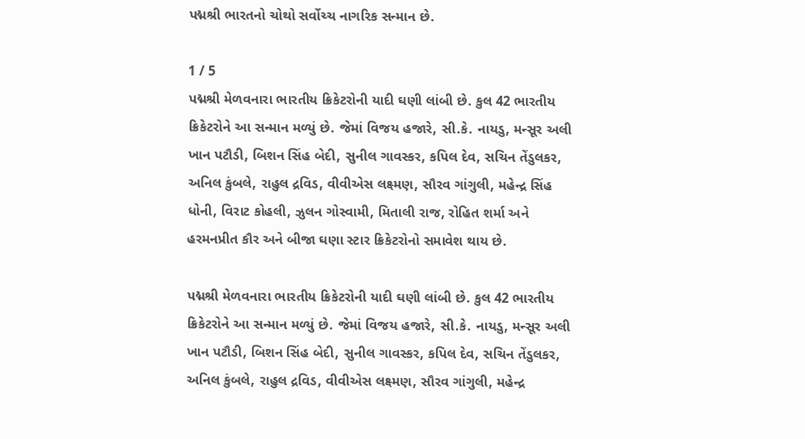પદ્મશ્રી ભારતનો ચોથો સર્વોચ્ચ નાગરિક સન્માન છે.

1 / 5
પદ્મશ્રી મેળવનારા ભારતીય ક્રિકેટરોની યાદી ઘણી લાંબી છે. કુલ 42 ભારતીય ક્રિકેટરોને આ સન્માન મળ્યું છે. જેમાં વિજય હજારે, સી.કે. નાયડુ, મન્સૂર અલી ખાન પટૌડી, બિશન સિંહ બેદી, સુનીલ ગાવસ્કર, કપિલ દેવ, સચિન તેંડુલકર, અનિલ કુંબલે, રાહુલ દ્રવિડ, વીવીએસ લક્ષ્મણ, સૌરવ ગાંગુલી, મહેન્દ્ર સિંહ ધોની, વિરાટ કોહલી, ઝુલન ગોસ્વામી, મિતાલી રાજ, રોહિત શર્મા અને હરમનપ્રીત કૌર અને બીજા ઘણા સ્ટાર ક્રિકેટરોનો સમાવેશ થાય છે.

પદ્મશ્રી મેળવનારા ભારતીય ક્રિકેટરોની યાદી ઘણી લાંબી છે. કુલ 42 ભારતીય ક્રિકેટરોને આ સન્માન મળ્યું છે. જેમાં વિજય હજારે, સી.કે. નાયડુ, મન્સૂર અલી ખાન પટૌડી, બિશન સિંહ બેદી, સુનીલ ગાવસ્કર, કપિલ દેવ, સચિન તેંડુલકર, અનિલ કુંબલે, રાહુલ દ્રવિડ, વીવીએસ લક્ષ્મણ, સૌરવ ગાંગુલી, મહેન્દ્ર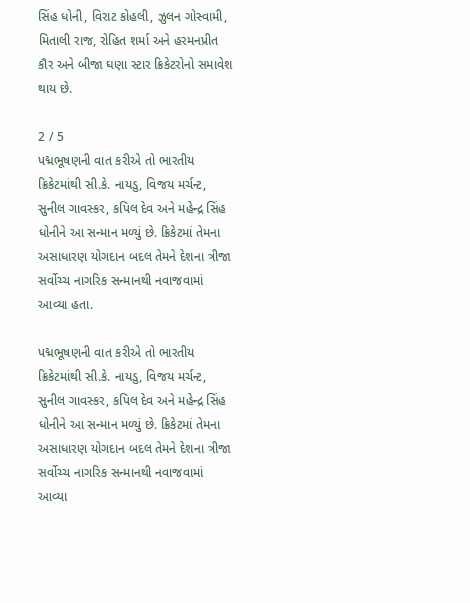સિંહ ધોની, વિરાટ કોહલી, ઝુલન ગોસ્વામી, મિતાલી રાજ, રોહિત શર્મા અને હરમનપ્રીત કૌર અને બીજા ઘણા સ્ટાર ક્રિકેટરોનો સમાવેશ થાય છે.

2 / 5
પદ્મભૂષણની વાત કરીએ તો ભારતીય ક્રિકેટમાંથી સી.કે. નાયડુ, વિજય મર્ચન્ટ, સુનીલ ગાવસ્કર, કપિલ દેવ અને મહેન્દ્ર સિંહ ધોનીને આ સન્માન મળ્યું છે. ક્રિકેટમાં તેમના અસાધારણ યોગદાન બદલ તેમને દેશના ત્રીજા સર્વોચ્ચ નાગરિક સન્માનથી નવાજવામાં આવ્યા હતા.

પદ્મભૂષણની વાત કરીએ તો ભારતીય ક્રિકેટમાંથી સી.કે. નાયડુ, વિજય મર્ચન્ટ, સુનીલ ગાવસ્કર, કપિલ દેવ અને મહેન્દ્ર સિંહ ધોનીને આ સન્માન મળ્યું છે. ક્રિકેટમાં તેમના અસાધારણ યોગદાન બદલ તેમને દેશના ત્રીજા સર્વોચ્ચ નાગરિક સન્માનથી નવાજવામાં આવ્યા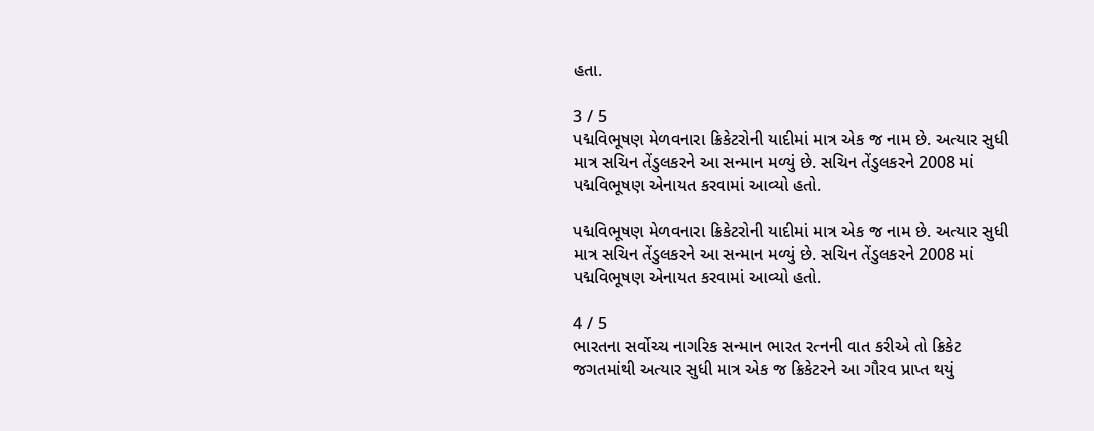હતા.

3 / 5
પદ્મવિભૂષણ મેળવનારા ક્રિકેટરોની યાદીમાં માત્ર એક જ નામ છે. અત્યાર સુધી માત્ર સચિન તેંડુલકરને આ સન્માન મળ્યું છે. સચિન તેંડુલકરને 2008 માં પદ્મવિભૂષણ એનાયત કરવામાં આવ્યો હતો.

પદ્મવિભૂષણ મેળવનારા ક્રિકેટરોની યાદીમાં માત્ર એક જ નામ છે. અત્યાર સુધી માત્ર સચિન તેંડુલકરને આ સન્માન મળ્યું છે. સચિન તેંડુલકરને 2008 માં પદ્મવિભૂષણ એનાયત કરવામાં આવ્યો હતો.

4 / 5
ભારતના સર્વોચ્ચ નાગરિક સન્માન ભારત રત્નની વાત કરીએ તો ક્રિકેટ જગતમાંથી અત્યાર સુધી માત્ર એક જ ક્રિકેટરને આ ગૌરવ પ્રાપ્ત થયું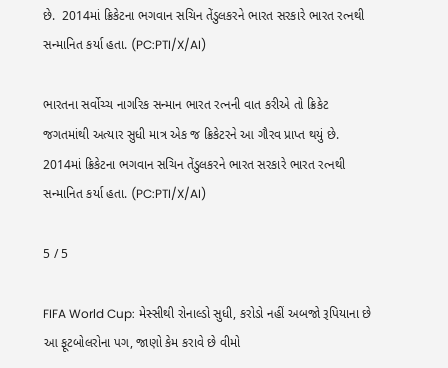છે.  2014માં ક્રિકેટના ભગવાન સચિન તેંડુલકરને ભારત સરકારે ભારત રત્નથી સન્માનિત કર્યા હતા. (PC:PTI/X/AI)

ભારતના સર્વોચ્ચ નાગરિક સન્માન ભારત રત્નની વાત કરીએ તો ક્રિકેટ જગતમાંથી અત્યાર સુધી માત્ર એક જ ક્રિકેટરને આ ગૌરવ પ્રાપ્ત થયું છે. 2014માં ક્રિકેટના ભગવાન સચિન તેંડુલકરને ભારત સરકારે ભારત રત્નથી સન્માનિત કર્યા હતા. (PC:PTI/X/AI)

5 / 5

FIFA World Cup: મેસ્સીથી રોનાલ્ડો સુધી, કરોડો નહીં અબજો રૂપિયાના છે આ ફૂટબોલરોના પગ, જાણો કેમ કરાવે છે વીમો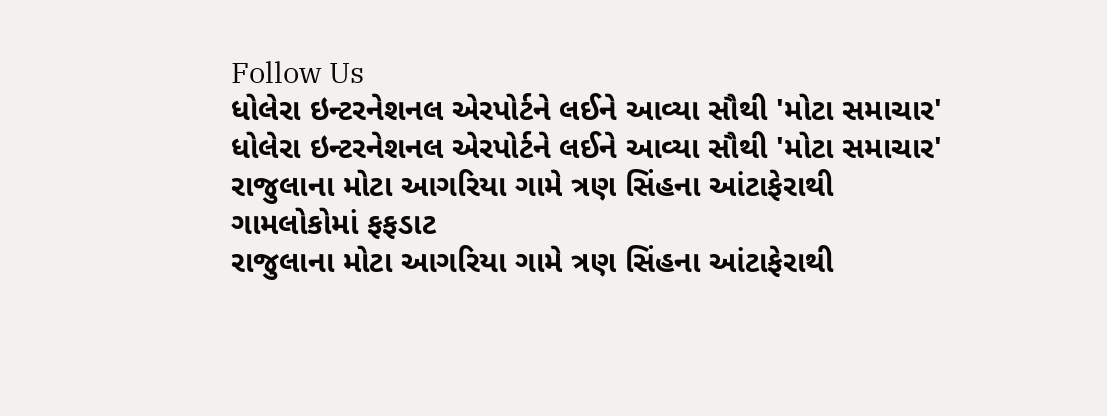Follow Us
ધોલેરા ઇન્ટરનેશનલ એરપોર્ટને લઈને આવ્યા સૌથી 'મોટા સમાચાર'
ધોલેરા ઇન્ટરનેશનલ એરપોર્ટને લઈને આવ્યા સૌથી 'મોટા સમાચાર'
રાજુલાના મોટા આગરિયા ગામે ત્રણ સિંહના આંટાફેરાથી ગામલોકોમાં ફફડાટ
રાજુલાના મોટા આગરિયા ગામે ત્રણ સિંહના આંટાફેરાથી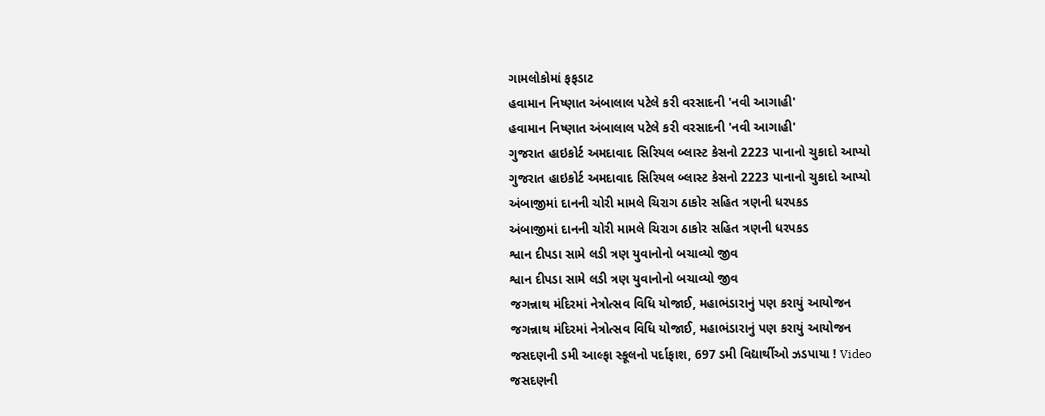ગામલોકોમાં ફફડાટ
હવામાન નિષ્ણાત અંબાલાલ પટેલે કરી વરસાદની 'નવી આગાહી'
હવામાન નિષ્ણાત અંબાલાલ પટેલે કરી વરસાદની 'નવી આગાહી'
ગુજરાત હાઇકોર્ટ અમદાવાદ સિરિયલ બ્લાસ્ટ કેસનો 2223 પાનાનો ચુકાદો આપ્યો
ગુજરાત હાઇકોર્ટ અમદાવાદ સિરિયલ બ્લાસ્ટ કેસનો 2223 પાનાનો ચુકાદો આપ્યો
અંબાજીમાં દાનની ચોરી મામલે ચિરાગ ઠાકોર સહિત ત્રણની ધરપકડ
અંબાજીમાં દાનની ચોરી મામલે ચિરાગ ઠાકોર સહિત ત્રણની ધરપકડ
શ્વાન દીપડા સામે લડી ત્રણ યુવાનોનો બચાવ્યો જીવ
શ્વાન દીપડા સામે લડી ત્રણ યુવાનોનો બચાવ્યો જીવ
જગન્નાથ મંદિરમાં નેત્રોત્સવ વિધિ યોજાઈ, મહાભંડારાનું પણ કરાયું આયોજન
જગન્નાથ મંદિરમાં નેત્રોત્સવ વિધિ યોજાઈ, મહાભંડારાનું પણ કરાયું આયોજન
જસદણની ડમી આલ્ફા સ્કૂલનો પર્દાફાશ, 697 ડમી વિદ્યાર્થીઓ ઝડપાયા ! Video
જસદણની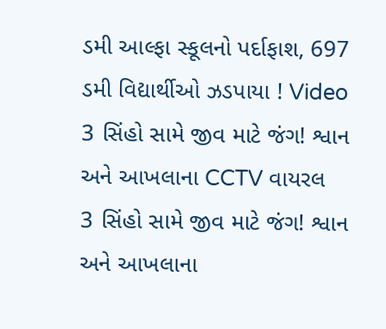ડમી આલ્ફા સ્કૂલનો પર્દાફાશ, 697 ડમી વિદ્યાર્થીઓ ઝડપાયા ! Video
3 સિંહો સામે જીવ માટે જંગ! શ્વાન અને આખલાના CCTV વાયરલ
3 સિંહો સામે જીવ માટે જંગ! શ્વાન અને આખલાના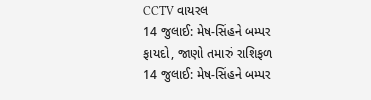CCTV વાયરલ
14 જુલાઈ: મેષ-સિંહને બમ્પર ફાયદો, જાણો તમારું રાશિફળ
14 જુલાઈ: મેષ-સિંહને બમ્પર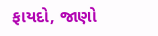ફાયદો, જાણો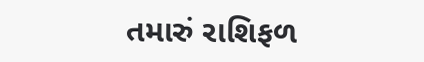તમારું રાશિફળ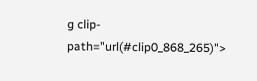g clip-path="url(#clip0_868_265)">